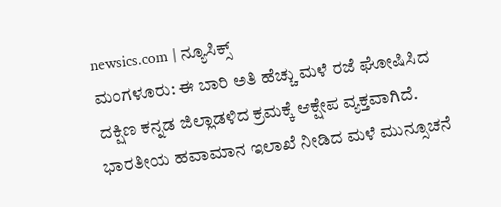newsics.com | ನ್ಯೂಸಿಕ್ಸ್
ಮಂಗಳೂರು: ಈ ಬಾರಿ ಅತಿ ಹೆಚ್ಚು ಮಳೆ ರಜೆ ಘೋಷಿಸಿದ ದಕ್ಷಿಣ ಕನ್ನಡ ಜಿಲ್ಲಾಡಳಿದ ಕ್ರಮಕ್ಕೆ ಆಕ್ಷೇಪ ವ್ಯಕ್ತವಾಗಿದೆ.
ಭಾರತೀಯ ಹವಾಮಾನ ಇಲಾಖೆ ನೀಡಿದ ಮಳೆ ಮುನ್ಸೂಚನೆ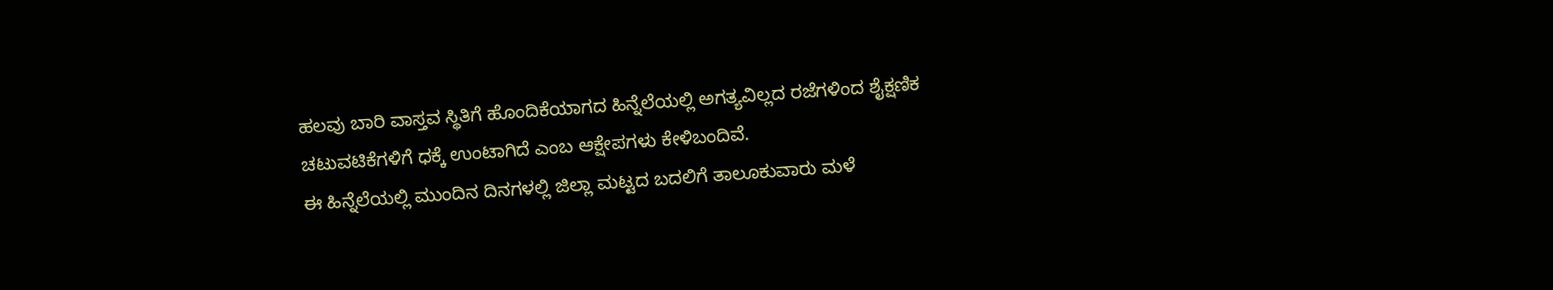ಹಲವು ಬಾರಿ ವಾಸ್ತವ ಸ್ಥಿತಿಗೆ ಹೊಂದಿಕೆಯಾಗದ ಹಿನ್ನೆಲೆಯಲ್ಲಿ ಅಗತ್ಯವಿಲ್ಲದ ರಜೆಗಳಿಂದ ಶೈಕ್ಷಣಿಕ ಚಟುವಟಿಕೆಗಳಿಗೆ ಧಕ್ಕೆ ಉಂಟಾಗಿದೆ ಎಂಬ ಆಕ್ಷೇಪಗಳು ಕೇಳಿಬಂದಿವೆ.
ಈ ಹಿನ್ನೆಲೆಯಲ್ಲಿ ಮುಂದಿನ ದಿನಗಳಲ್ಲಿ ಜಿಲ್ಲಾ ಮಟ್ಟದ ಬದಲಿಗೆ ತಾಲೂಕುವಾರು ಮಳೆ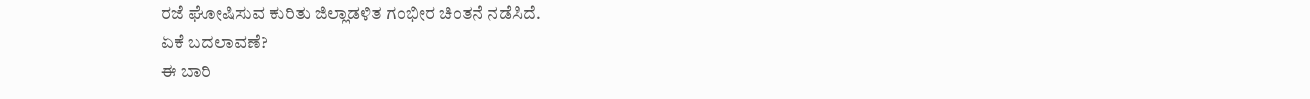ರಜೆ ಘೋಷಿಸುವ ಕುರಿತು ಜಿಲ್ಲಾಡಳಿತ ಗಂಭೀರ ಚಿಂತನೆ ನಡೆಸಿದೆ.
ಏಕೆ ಬದಲಾವಣೆ?
ಈ ಬಾರಿ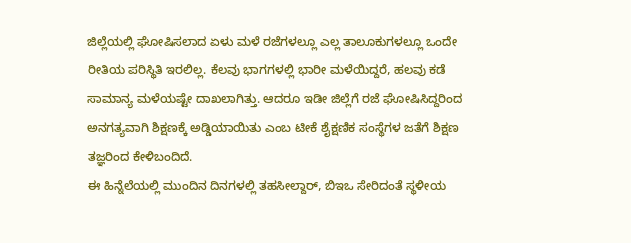ಜಿಲ್ಲೆಯಲ್ಲಿ ಘೋಷಿಸಲಾದ ಏಳು ಮಳೆ ರಜೆಗಳಲ್ಲೂ ಎಲ್ಲ ತಾಲೂಕುಗಳಲ್ಲೂ ಒಂದೇ ರೀತಿಯ ಪರಿಸ್ಥಿತಿ ಇರಲಿಲ್ಲ. ಕೆಲವು ಭಾಗಗಳಲ್ಲಿ ಭಾರೀ ಮಳೆಯಿದ್ದರೆ, ಹಲವು ಕಡೆ ಸಾಮಾನ್ಯ ಮಳೆಯಷ್ಟೇ ದಾಖಲಾಗಿತ್ತು. ಆದರೂ ಇಡೀ ಜಿಲ್ಲೆಗೆ ರಜೆ ಘೋಷಿಸಿದ್ದರಿಂದ ಅನಗತ್ಯವಾಗಿ ಶಿಕ್ಷಣಕ್ಕೆ ಅಡ್ಡಿಯಾಯಿತು ಎಂಬ ಟೀಕೆ ಶೈಕ್ಷಣಿಕ ಸಂಸ್ಥೆಗಳ ಜತೆಗೆ ಶಿಕ್ಷಣ ತಜ್ಞರಿಂದ ಕೇಳಿಬಂದಿದೆ.
ಈ ಹಿನ್ನೆಲೆಯಲ್ಲಿ ಮುಂದಿನ ದಿನಗಳಲ್ಲಿ ತಹಸೀಲ್ದಾರ್, ಬಿಇಒ ಸೇರಿದಂತೆ ಸ್ಥಳೀಯ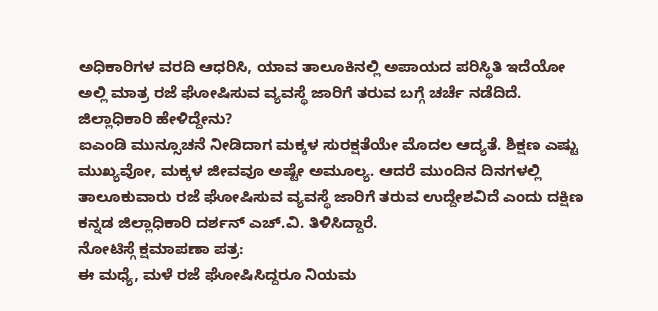ಅಧಿಕಾರಿಗಳ ವರದಿ ಆಧರಿಸಿ, ಯಾವ ತಾಲೂಕಿನಲ್ಲಿ ಅಪಾಯದ ಪರಿಸ್ಥಿತಿ ಇದೆಯೋ ಅಲ್ಲಿ ಮಾತ್ರ ರಜೆ ಘೋಷಿಸುವ ವ್ಯವಸ್ಥೆ ಜಾರಿಗೆ ತರುವ ಬಗ್ಗೆ ಚರ್ಚೆ ನಡೆದಿದೆ.
ಜಿಲ್ಲಾಧಿಕಾರಿ ಹೇಳಿದ್ದೇನು?
ಐಎಂಡಿ ಮುನ್ಸೂಚನೆ ನೀಡಿದಾಗ ಮಕ್ಕಳ ಸುರಕ್ಷತೆಯೇ ಮೊದಲ ಆದ್ಯತೆ. ಶಿಕ್ಷಣ ಎಷ್ಟು ಮುಖ್ಯವೋ, ಮಕ್ಕಳ ಜೀವವೂ ಅಷ್ಟೇ ಅಮೂಲ್ಯ. ಆದರೆ ಮುಂದಿನ ದಿನಗಳಲ್ಲಿ ತಾಲೂಕುವಾರು ರಜೆ ಘೋಷಿಸುವ ವ್ಯವಸ್ಥೆ ಜಾರಿಗೆ ತರುವ ಉದ್ದೇಶವಿದೆ ಎಂದು ದಕ್ಷಿಣ ಕನ್ನಡ ಜಿಲ್ಲಾಧಿಕಾರಿ ದರ್ಶನ್ ಎಚ್.ವಿ. ತಿಳಿಸಿದ್ದಾರೆ.
ನೋಟಿಸ್ಗೆ ಕ್ಷಮಾಪಣಾ ಪತ್ರ:
ಈ ಮಧ್ಯೆ, ಮಳೆ ರಜೆ ಘೋಷಿಸಿದ್ದರೂ ನಿಯಮ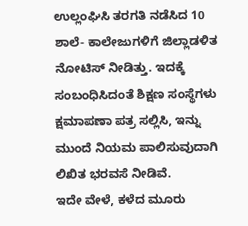ಉಲ್ಲಂಘಿಸಿ ತರಗತಿ ನಡೆಸಿದ 10 ಶಾಲೆ- ಕಾಲೇಜುಗಳಿಗೆ ಜಿಲ್ಲಾಡಳಿತ ನೋಟಿಸ್ ನೀಡಿತ್ತು. ಇದಕ್ಕೆ ಸಂಬಂಧಿಸಿದಂತೆ ಶಿಕ್ಷಣ ಸಂಸ್ಥೆಗಳು ಕ್ಷಮಾಪಣಾ ಪತ್ರ ಸಲ್ಲಿಸಿ, ಇನ್ನು ಮುಂದೆ ನಿಯಮ ಪಾಲಿಸುವುದಾಗಿ ಲಿಖಿತ ಭರವಸೆ ನೀಡಿವೆ.
ಇದೇ ವೇಳೆ, ಕಳೆದ ಮೂರು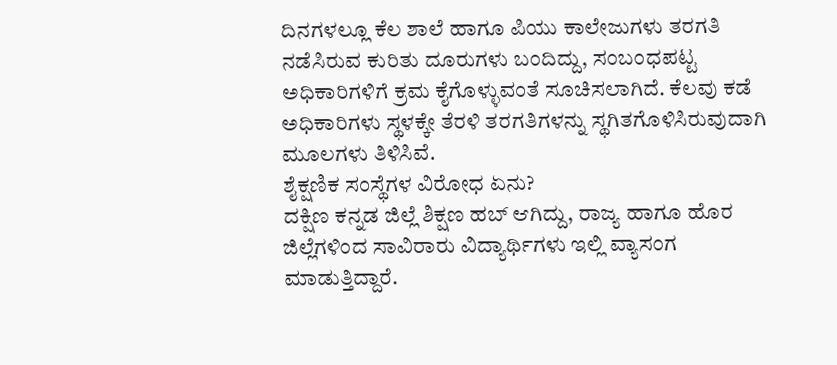ದಿನಗಳಲ್ಲೂ ಕೆಲ ಶಾಲೆ ಹಾಗೂ ಪಿಯು ಕಾಲೇಜುಗಳು ತರಗತಿ ನಡೆಸಿರುವ ಕುರಿತು ದೂರುಗಳು ಬಂದಿದ್ದು, ಸಂಬಂಧಪಟ್ಟ ಅಧಿಕಾರಿಗಳಿಗೆ ಕ್ರಮ ಕೈಗೊಳ್ಳುವಂತೆ ಸೂಚಿಸಲಾಗಿದೆ. ಕೆಲವು ಕಡೆ ಅಧಿಕಾರಿಗಳು ಸ್ಥಳಕ್ಕೇ ತೆರಳಿ ತರಗತಿಗಳನ್ನು ಸ್ಥಗಿತಗೊಳಿಸಿರುವುದಾಗಿ ಮೂಲಗಳು ತಿಳಿಸಿವೆ.
ಶೈಕ್ಷಣಿಕ ಸಂಸ್ಥೆಗಳ ವಿರೋಧ ಏನು?
ದಕ್ಷಿಣ ಕನ್ನಡ ಜಿಲ್ಲೆ ಶಿಕ್ಷಣ ಹಬ್ ಆಗಿದ್ದು, ರಾಜ್ಯ ಹಾಗೂ ಹೊರ ಜಿಲ್ಲೆಗಳಿಂದ ಸಾವಿರಾರು ವಿದ್ಯಾರ್ಥಿಗಳು ಇಲ್ಲಿ ವ್ಯಾಸಂಗ ಮಾಡುತ್ತಿದ್ದಾರೆ.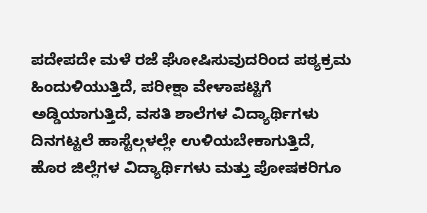ಪದೇಪದೇ ಮಳೆ ರಜೆ ಘೋಷಿಸುವುದರಿಂದ ಪಠ್ಯಕ್ರಮ ಹಿಂದುಳಿಯುತ್ತಿದೆ, ಪರೀಕ್ಷಾ ವೇಳಾಪಟ್ಟಿಗೆ ಅಡ್ಡಿಯಾಗುತ್ತಿದೆ, ವಸತಿ ಶಾಲೆಗಳ ವಿದ್ಯಾರ್ಥಿಗಳು ದಿನಗಟ್ಟಲೆ ಹಾಸ್ಟೆಲ್ಗಳಲ್ಲೇ ಉಳಿಯಬೇಕಾಗುತ್ತಿದೆ, ಹೊರ ಜಿಲ್ಲೆಗಳ ವಿದ್ಯಾರ್ಥಿಗಳು ಮತ್ತು ಪೋಷಕರಿಗೂ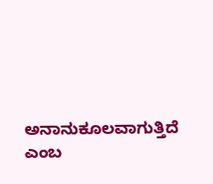ಅನಾನುಕೂಲವಾಗುತ್ತಿದೆ ಎಂಬ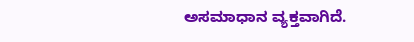ಅಸಮಾಧಾನ ವ್ಯಕ್ತವಾಗಿದೆ.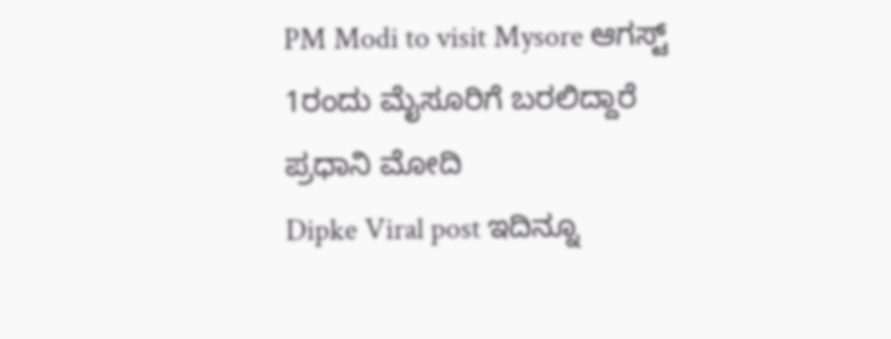PM Modi to visit Mysore ಆಗಸ್ಟ್ 1ರಂದು ಮೈಸೂರಿಗೆ ಬರಲಿದ್ದಾರೆ ಪ್ರಧಾನಿ ಮೋದಿ
Dipke Viral post ಇದಿನ್ನೂ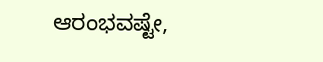ಆರಂಭವಷ್ಟೇ,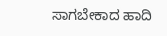ಸಾಗಬೇಕಾದ ಹಾದಿ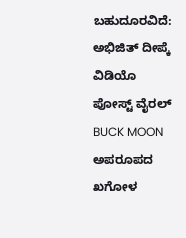ಬಹುದೂರವಿದೆ: ಅಭಿಜಿತ್ ದೀಪ್ಕೆ ವಿಡಿಯೊ ಪೋಸ್ಟ್ ವೈರಲ್
BUCK MOON ಅಪರೂಪದ ಖಗೋಳ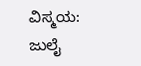ವಿಸ್ಮಯ: ಜುಲೈ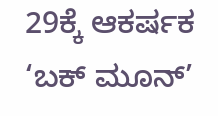29ಕ್ಕೆ ಆಕರ್ಷಕ ‘ಬಕ್ ಮೂನ್’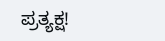ಪ್ರತ್ಯಕ್ಷ!